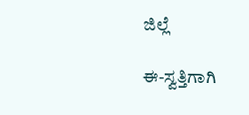ಜಿಲ್ಲೆ

ಈ-ಸ್ವತ್ತಿಗಾಗಿ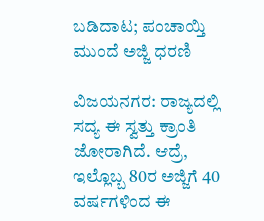ಬಡಿದಾಟ; ಪಂಚಾಯ್ತಿ ಮುಂದೆ ಅಜ್ಜಿ ಧರಣಿ

ವಿಜಯನಗರ: ರಾಜ್ಯದಲ್ಲಿ ಸದ್ಯ ಈ ಸ್ವತ್ತು ಕ್ರಾಂತಿ ಜೋರಾಗಿದೆ. ಆದ್ರೆ, ಇಲ್ಲೊಬ್ಬ 80ರ ಅಜ್ಜಿಗೆ 40 ವರ್ಷಗಳಿಂದ ಈ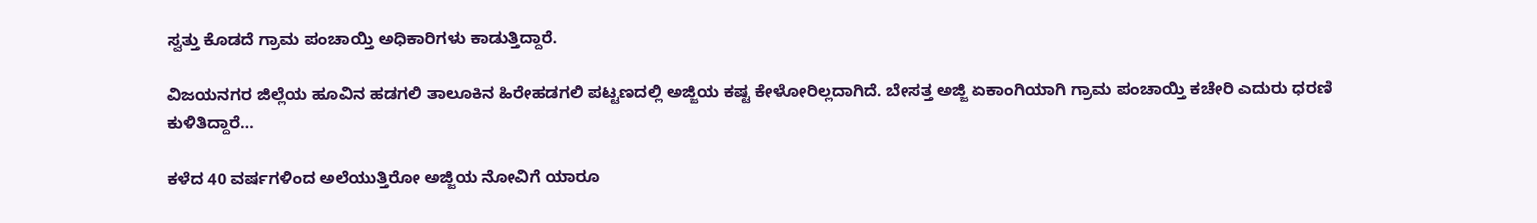ಸ್ವತ್ತು ಕೊಡದೆ ಗ್ರಾಮ ಪಂಚಾಯ್ತಿ ಅಧಿಕಾರಿಗಳು ಕಾಡುತ್ತಿದ್ದಾರೆ.

ವಿಜಯನಗರ ಜಿಲ್ಲೆಯ ಹೂವಿನ ಹಡಗಲಿ ತಾಲೂಕಿನ ಹಿರೇಹಡಗಲಿ ಪಟ್ಟಣದಲ್ಲಿ ಅಜ್ಜಿಯ ಕಷ್ಟ ಕೇಳೋರಿಲ್ಲದಾಗಿದೆ. ಬೇಸತ್ತ ಅಜ್ಜಿ ಏಕಾಂಗಿಯಾಗಿ ಗ್ರಾಮ ಪಂಚಾಯ್ತಿ ಕಚೇರಿ ಎದುರು ಧರಣಿ ಕುಳಿತಿದ್ದಾರೆ…

ಕಳೆದ 40 ವರ್ಷಗಳಿಂದ ಅಲೆಯುತ್ತಿರೋ ಅಜ್ಜಿಯ ನೋವಿಗೆ ಯಾರೂ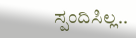ಸ್ಪಂದಿಸಿಲ್ಲ..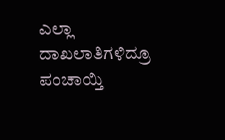ಎಲ್ಲಾ ದಾಖಲಾತಿಗಳಿದ್ರೂ ಪಂಚಾಯ್ತಿ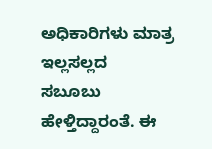ಅಧಿಕಾರಿಗಳು ಮಾತ್ರ ಇಲ್ಲಸಲ್ಲದ  ಸಬೂಬು ಹೇಳ್ತಿದ್ದಾರಂತೆ. ಈ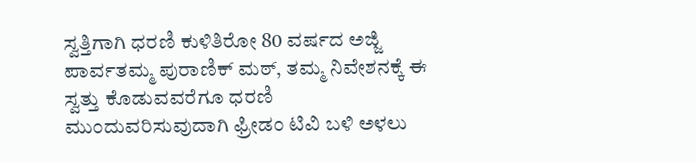ಸ್ವತ್ತಿಗಾಗಿ ಧರಣಿ ಕುಳಿತಿರೋ 80 ವರ್ಷದ ಅಜ್ಜಿ ಪಾರ್ವತಮ್ಮ ಪುರಾಣಿಕ್ ಮಠ್, ತಮ್ಮ ನಿವೇಶನಕ್ಕೆ ಈ ಸ್ವತ್ತು ಕೊಡುವವರೆಗೂ ಧರಣಿ ಮುಂದುವರಿಸುವುದಾಗಿ ಫ್ರೀಡಂ ಟಿವಿ ಬಳಿ ಅಳಲು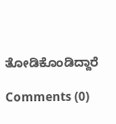ತೋಡಿಕೊಂಡಿದ್ದಾರೆ

Comments (0)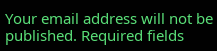Your email address will not be published. Required fields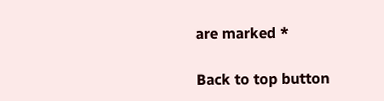are marked *

Back to top button